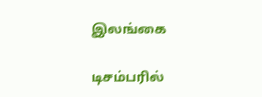இலங்கை

டிசம்பரில்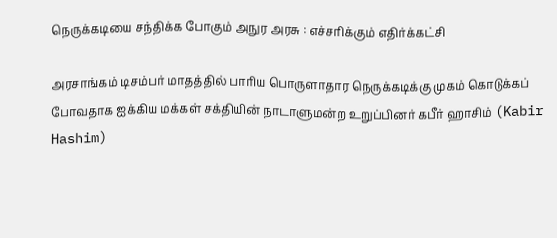நெருக்கடியை சந்திக்க போகும் அநுர அரசு : எச்சரிக்கும் எதிர்க்கட்சி

அரசாங்கம் டிசம்பர் மாதத்தில் பாரிய பொருளாதார நெருக்கடிக்கு முகம் கொடுக்கப் போவதாக ஐக்கிய மக்கள் சக்தியின் நாடாளுமன்ற உறுப்பினர் கபீர் ஹாசிம் (Kabir Hashim)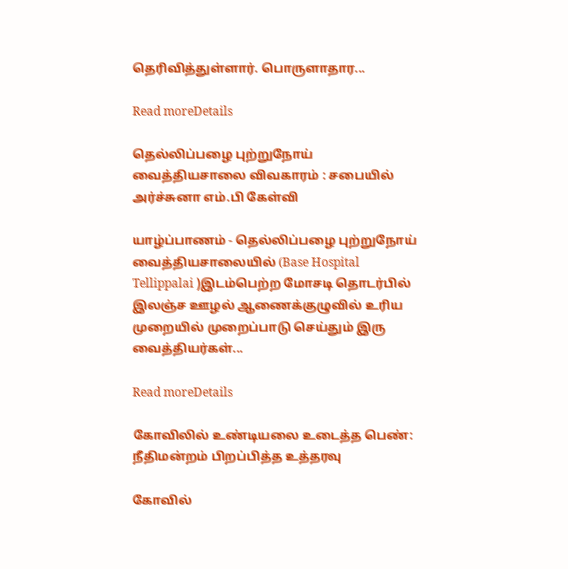தெரிவித்துள்ளார். பொருளாதார...

Read moreDetails

தெல்லிப்பழை புற்றுநோய் வைத்தியசாலை விவகாரம் : சபையில் அர்ச்சுனா எம்.பி கேள்வி

யாழ்ப்பாணம் - தெல்லிப்பழை புற்றுநோய் வைத்தியசாலையில் (Base Hospital Tellippalai )இடம்பெற்ற மோசடி தொடர்பில் இலஞ்ச ஊழல் ஆணைக்குழுவில் உரிய முறையில் முறைப்பாடு செய்தும் இரு வைத்தியர்கள்...

Read moreDetails

கோவிலில் உண்டியலை உடைத்த பெண்: நீதிமன்றம் பிறப்பித்த உத்தரவு

கோவில்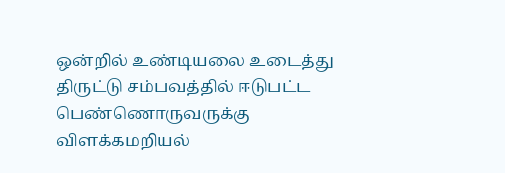ஒன்றில் உண்டியலை உடைத்து திருட்டு சம்பவத்தில் ஈடுபட்ட பெண்ணொருவருக்கு விளக்கமறியல்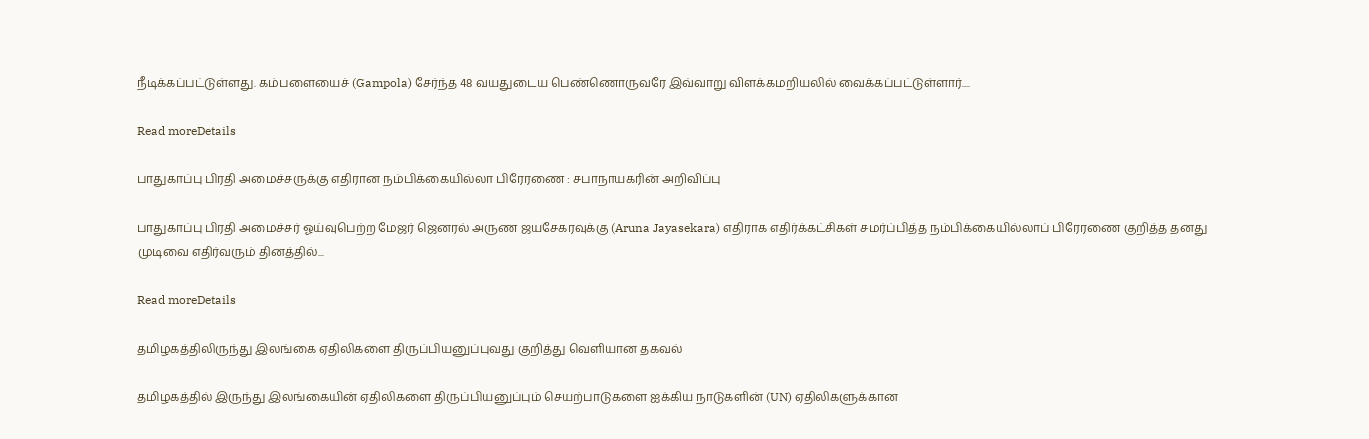நீடிக்கப்பட்டுள்ளது. கம்பளையைச் (Gampola) சேர்ந்த 48 வயதுடைய பெண்ணொருவரே இவ்வாறு விளக்கமறியலில் வைக்கப்பட்டுள்ளார்....

Read moreDetails

பாதுகாப்பு பிரதி அமைச்சருக்கு எதிரான நம்பிக்கையில்லா பிரேரணை : சபாநாயகரின் அறிவிப்பு

பாதுகாப்பு பிரதி அமைச்சர் ஓய்வுபெற்ற மேஜர் ஜெனரல் அருண ஜயசேகரவுக்கு (Aruna Jayasekara) எதிராக எதிர்க்கட்சிகள் சமர்ப்பித்த நம்பிக்கையில்லாப் பிரேரணை குறித்த தனது முடிவை எதிர்வரும் தினத்தில்...

Read moreDetails

தமிழகத்திலிருந்து இலங்கை ஏதிலிகளை திருப்பியனுப்புவது குறித்து வெளியான தகவல்

தமிழகத்தில் இருந்து இலங்கையின் ஏதிலிகளை திருப்பியனுப்பும் செயற்பாடுகளை ஐக்கிய நாடுகளின் (UN) ஏதிலிகளுக்கான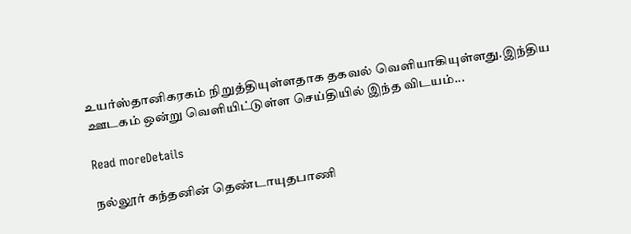உயர்ஸ்தானிகரகம் நிறுத்தியுள்ளதாக தகவல் வெளியாகியுள்ளது.இந்திய ஊடகம் ஒன்று வெளியிட்டுள்ள செய்தியில் இந்த விடயம்...

Read moreDetails

நல்லூர் கந்தனின் தெண்டாயுதபாணி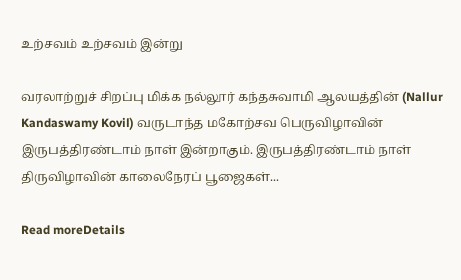உற்சவம் உற்சவம் இன்று

வரலாற்றுச் சிறப்பு மிக்க நல்லூர் கந்தசுவாமி ஆலயத்தின் (Nallur Kandaswamy Kovil) வருடாந்த மகோற்சவ பெருவிழாவின் இருபத்திரண்டாம் நாள் இன்றாகும். இருபத்திரண்டாம் நாள் திருவிழாவின் காலைநேரப் பூஜைகள்...

Read moreDetails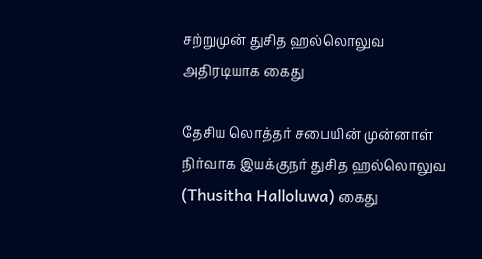சற்றுமுன் துசித ஹல்லொலுவ அதிரடியாக கைது

தேசிய லொத்தர் சபையின் முன்னாள் நிர்வாக இயக்குநர் துசித ஹல்லொலுவ (Thusitha Halloluwa) கைது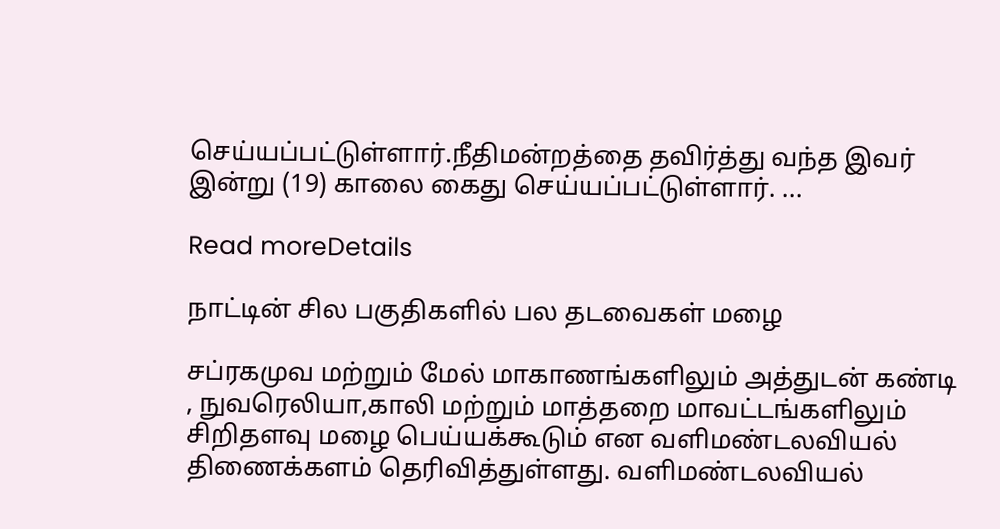செய்யப்பட்டுள்ளார்.நீதிமன்றத்தை தவிர்த்து வந்த இவர் இன்று (19) காலை கைது செய்யப்பட்டுள்ளார். ...

Read moreDetails

நாட்டின் சில பகுதிகளில் பல தடவைகள் மழை

சப்ரகமுவ மற்றும் மேல் மாகாணங்களிலும் அத்துடன் கண்டி , நுவரெலியா,காலி மற்றும் மாத்தறை மாவட்டங்களிலும் சிறிதளவு மழை பெய்யக்கூடும் என வளிமண்டலவியல் திணைக்களம் தெரிவித்துள்ளது. வளிமண்டலவியல்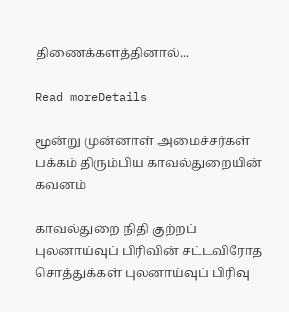திணைக்களத்தினால்...

Read moreDetails

மூன்று முன்னாள் அமைச்சர்கள் பக்கம் திரும்பிய காவல்துறையின் கவனம்

காவல்துறை நிதி குற்றப் புலனாய்வுப் பிரிவின் சட்டவிரோத சொத்துக்கள் புலனாய்வுப் பிரிவு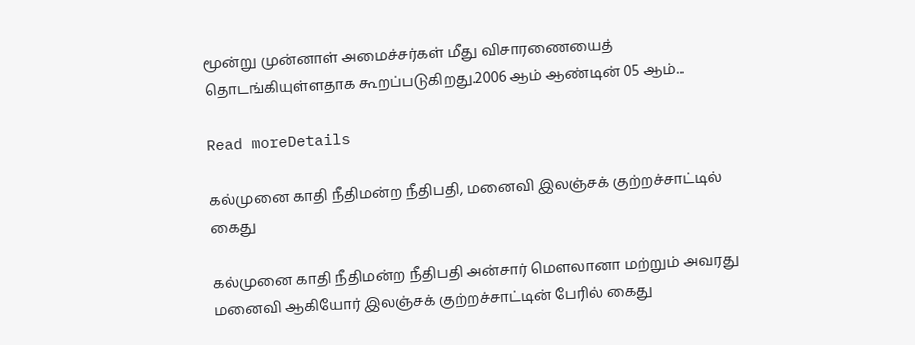மூன்று முன்னாள் அமைச்சர்கள் மீது விசாரணையைத் தொடங்கியுள்ளதாக கூறப்படுகிறது.2006 ஆம் ஆண்டின் 05 ஆம்...

Read moreDetails

கல்முனை காதி நீதிமன்ற நீதிபதி, மனைவி இலஞ்சக் குற்றச்சாட்டில் கைது

கல்முனை காதி நீதிமன்ற நீதிபதி அன்சார் மௌலானா மற்றும் அவரது மனைவி ஆகியோர் இலஞ்சக் குற்றச்சாட்டின் பேரில் கைது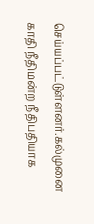செய்யப்பட்டுள்ளனர்.கல்முனை காதி நீதிமன்ற நீதிபதியாக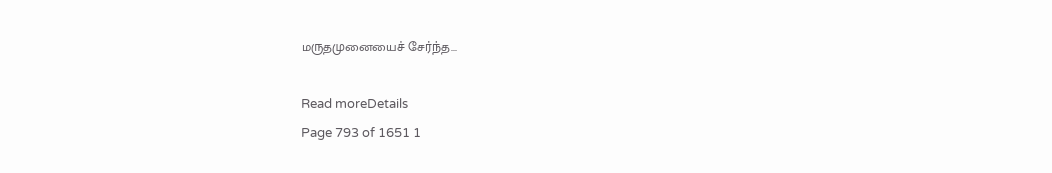மருதமுனையைச் சேர்ந்த...

Read moreDetails
Page 793 of 1651 1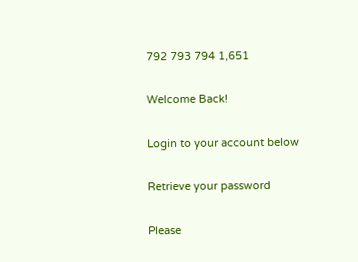792 793 794 1,651

Welcome Back!

Login to your account below

Retrieve your password

Please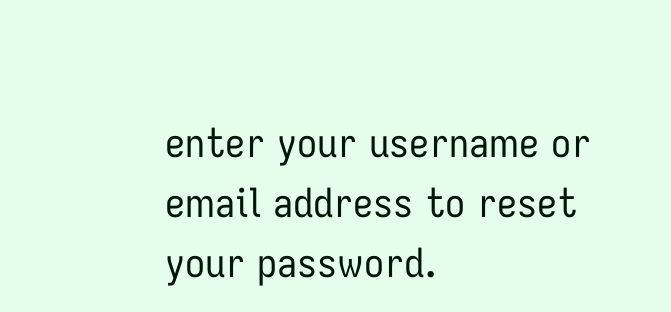enter your username or email address to reset your password.